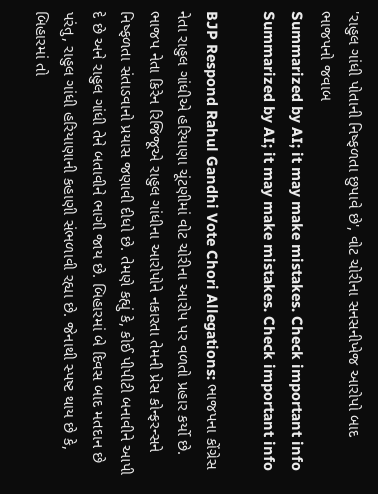'રાહુલ ગાંધી પોતાની નિષ્ફળતા છુપાવે છે', વોટ ચોરીના સનસનીખેજ આરોપો બાદ ભાજપનો જવાબ
Summarized by AI; it may make mistakes. Check important info
Summarized by AI; it may make mistakes. Check important info

BJP Respond Rahul Gandhi Vote Chori Allegations: ભાજપના કોંગ્રેસ નેતા રાહુલ ગાંધીએ હરિયાણા ચૂંટણીમાં વોટ ચોરીના આરોપ પર વળતો પ્રહાર કર્યો છે. ભાજપ નેતા કિરેન રિજિજૂએ રાહુલ ગાંધીના આરોપોને નકારતા તેમની પ્રેસ કોન્ફરન્સને નિષ્ફળતા સંતાડવાનો પ્રયાસ જણાવી દીધો છે. તેમણે કહ્યું કે, કોઈ પીપીટી બનાવીને આપી દે છે અને રાહુલ ગાંધી તેને બતાવીને ભાગી જાય છે. બિહારમાં બે દિવસ બાદ મતદાન છે પરંતુ, રાહુલ ગાંધી હરિયાણાની કહાણી સંભળાવી રહ્યા છે. જેનાથી સ્પષ્ટ થાય છે કે, બિહારમાં તો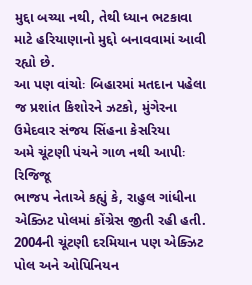મુદ્દા બચ્યા નથી, તેથી ધ્યાન ભટકાવા માટે હરિયાણાનો મુદ્દો બનાવવામાં આવી રહ્યો છે.
આ પણ વાંચોઃ બિહારમાં મતદાન પહેલા જ પ્રશાંત કિશોરને ઝટકો, મુંગેરના ઉમેદવાર સંજય સિંહના કેસરિયા
અમે ચૂંટણી પંચને ગાળ નથી આપીઃ રિજિજૂ
ભાજપ નેતાએ કહ્યું કે, રાહુલ ગાંધીના એક્ઝિટ પોલમાં કોંગ્રેસ જીતી રહી હતી. 2004ની ચૂંટણી દરમિયાન પણ એક્ઝિટ પોલ અને ઓપિનિયન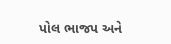પોલ ભાજપ અને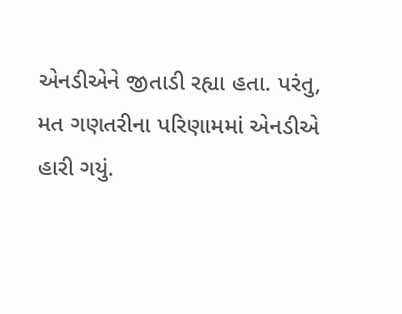એનડીએને જીતાડી રહ્યા હતા. પરંતુ, મત ગણતરીના પરિણામમાં એનડીએ હારી ગયું.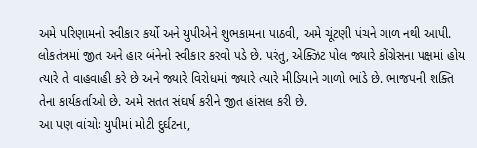અમે પરિણામનો સ્વીકાર કર્યો અને યુપીએને શુભકામના પાઠવી, અમે ચૂંટણી પંચને ગાળ નથી આપી. લોકતંત્રમાં જીત અને હાર બંનેનો સ્વીકાર કરવો પડે છે. પરંતુ, એક્ઝિટ પોલ જ્યારે કોંગ્રેસના પક્ષમાં હોય ત્યારે તે વાહવાહી કરે છે અને જ્યારે વિરોધમાં જ્યારે ત્યારે મીડિયાને ગાળો ભાંડે છે. ભાજપની શક્તિ તેના કાર્યકર્તાઓ છે. અમે સતત સંઘર્ષ કરીને જીત હાંસલ કરી છે.
આ પણ વાંચોઃ યુપીમાં મોટી દુર્ઘટના,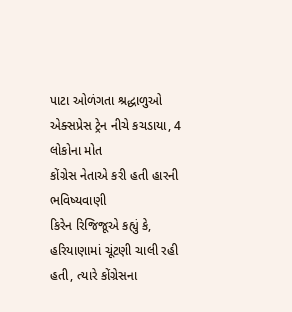પાટા ઓળંગતા શ્રદ્ધાળુઓ એક્સપ્રેસ ટ્રેન નીચે કચડાયા, 4 લોકોના મોત
કોંગ્રેસ નેતાએ કરી હતી હારની ભવિષ્યવાણી
કિરેન રિજિજૂએ કહ્યું કે, હરિયાણામાં ચૂંટણી ચાલી રહી હતી, ત્યારે કોંગ્રેસના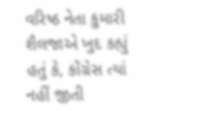વરિષ્ઠ નેતા કુમારી શૈલજાએ ખુદ કહ્યું હતું કે, કોંગ્રેસ ત્યાં નહીં જીતી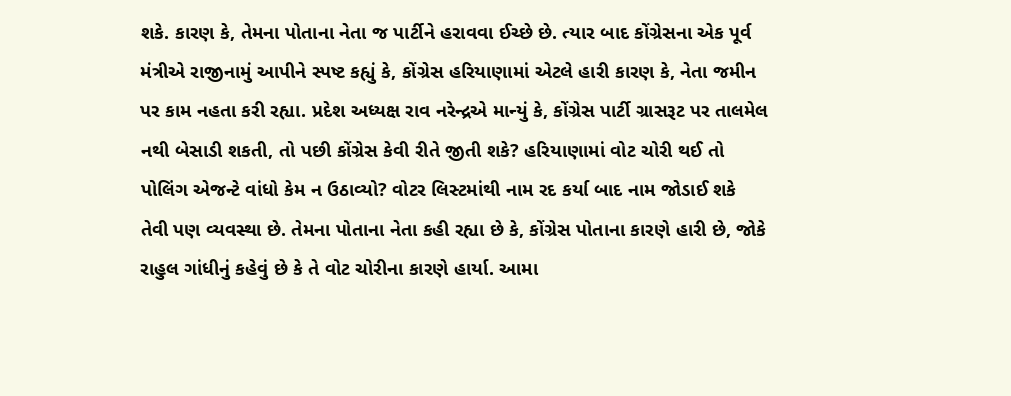શકે. કારણ કે, તેમના પોતાના નેતા જ પાર્ટીને હરાવવા ઈચ્છે છે. ત્યાર બાદ કોંગ્રેસના એક પૂર્વ મંત્રીએ રાજીનામું આપીને સ્પષ્ટ કહ્યું કે, કોંગ્રેસ હરિયાણામાં એટલે હારી કારણ કે, નેતા જમીન પર કામ નહતા કરી રહ્યા. પ્રદેશ અધ્યક્ષ રાવ નરેન્દ્રએ માન્યું કે, કોંગ્રેસ પાર્ટી ગ્રાસરૂટ પર તાલમેલ નથી બેસાડી શકતી, તો પછી કોંગ્રેસ કેવી રીતે જીતી શકે? હરિયાણામાં વોટ ચોરી થઈ તો પોલિંગ એજન્ટે વાંધો કેમ ન ઉઠાવ્યો? વોટર લિસ્ટમાંથી નામ રદ કર્યા બાદ નામ જોડાઈ શકે તેવી પણ વ્યવસ્થા છે. તેમના પોતાના નેતા કહી રહ્યા છે કે, કોંગ્રેસ પોતાના કારણે હારી છે, જોકે રાહુલ ગાંધીનું કહેવું છે કે તે વોટ ચોરીના કારણે હાર્યા. આમા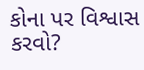કોના પર વિશ્વાસ કરવો?